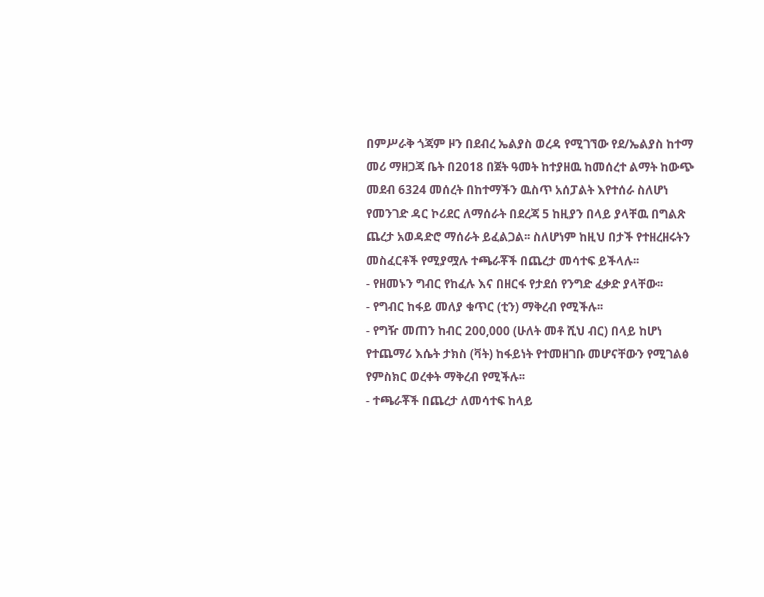በምሥራቅ ጎጃም ዞን በደብረ ኤልያስ ወረዳ የሚገኘው የደ/ኤልያስ ከተማ መሪ ማዘጋጃ ቤት በ2018 በጀት ዓመት ከተያዘዉ ከመሰረተ ልማት ከውጭ መደብ 6324 መሰረት በከተማችን ዉስጥ አሰፓልት እየተሰራ ስለሆነ የመንገድ ዳር ኮሪደር ለማሰራት በደረጃ 5 ከዚያን በላይ ያላቸዉ በግልጽ ጨረታ አወዳድሮ ማሰራት ይፈልጋል፡፡ ስለሆነም ከዚህ በታች የተዘረዘሩትን መስፈርቶች የሚያሟሉ ተጫራቾች በጨረታ መሳተፍ ይችላሉ፡፡
- የዘመኑን ግብር የከፈሉ እና በዘርፋ የታደሰ የንግድ ፈቃድ ያላቸው፡፡
- የግብር ከፋይ መለያ ቁጥር (ቲን) ማቅረብ የሚችሉ፡፡
- የግዥ መጠን ከብር 200,000 (ሁለት መቶ ሺህ ብር) በላይ ከሆነ የተጨማሪ እሴት ታክስ (ቫት) ከፋይነት የተመዘገቡ መሆናቸውን የሚገልፅ የምስክር ወረቀት ማቅረብ የሚችሉ፡፡
- ተጫራቾች በጨረታ ለመሳተፍ ከላይ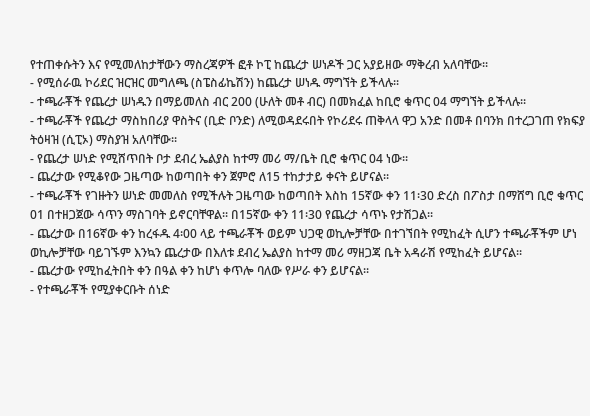የተጠቀሱትን እና የሚመለከታቸውን ማስረጃዎች ፎቶ ኮፒ ከጨረታ ሠነዶች ጋር አያይዘው ማቅረብ አለባቸው፡፡
- የሚሰራዉ ኮሪደር ዝርዝር መግለጫ (ስፔስፊኬሽን) ከጨረታ ሠነዱ ማግኘት ይችላሉ፡፡
- ተጫራቾች የጨረታ ሠነዱን በማይመለስ ብር 200 (ሁለት መቶ ብር) በመክፈል ከቢሮ ቁጥር 04 ማግኘት ይችላሉ፡፡
- ተጫራቾች የጨረታ ማስከበሪያ ዋስትና (ቢድ ቦንድ) ለሚወዳደሩበት የኮሪደሩ ጠቅላላ ዋጋ አንድ በመቶ በባንክ በተረጋገጠ የክፍያ ትዕዛዝ (ሲፒኦ) ማስያዝ አለባቸው፡፡
- የጨረታ ሠነድ የሚሸጥበት ቦታ ደብረ ኤልያስ ከተማ መሪ ማ/ቤት ቢሮ ቁጥር 04 ነው፡፡
- ጨረታው የሚቆየው ጋዜጣው ከወጣበት ቀን ጀምሮ ለ15 ተከታታይ ቀናት ይሆናል፡፡
- ተጫራቾች የገዙትን ሠነድ መመለስ የሚችሉት ጋዜጣው ከወጣበት እስከ 15ኛው ቀን 11፡30 ድረስ በፖስታ በማሸግ ቢሮ ቁጥር 01 በተዘጋጀው ሳጥን ማስገባት ይኖርባቸዋል፡፡ በ15ኛው ቀን 11፡30 የጨረታ ሳጥኑ የታሽጋል፡፡
- ጨረታው በ16ኛው ቀን ከረፋዱ 4፡00 ላይ ተጫራቾች ወይም ህጋዊ ወኪሎቻቸው በተገኘበት የሚከፈት ሲሆን ተጫራቾችም ሆነ ወኪሎቻቸው ባይገኙም እንኳን ጨረታው በእለቱ ደብረ ኤልያስ ከተማ መሪ ማዘጋጃ ቤት አዳራሽ የሚከፈት ይሆናል፡፡
- ጨረታው የሚከፈትበት ቀን በዓል ቀን ከሆነ ቀጥሎ ባለው የሥራ ቀን ይሆናል፡፡
- የተጫራቾች የሚያቀርቡት ሰነድ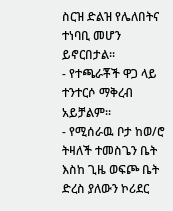ስርዝ ድልዝ የሌለበትና ተነባቢ መሆን ይኖርበታል፡፡
- የተጫራቾች ዋጋ ላይ ተንተርሶ ማቅረብ አይቻልም፡፡
- የሚሰራዉ ቦታ ከወ/ሮ ትዛለች ተመስጌን ቤት እስከ ጊዜ ወፍጮ ቤት ድረስ ያለውን ኮሪደር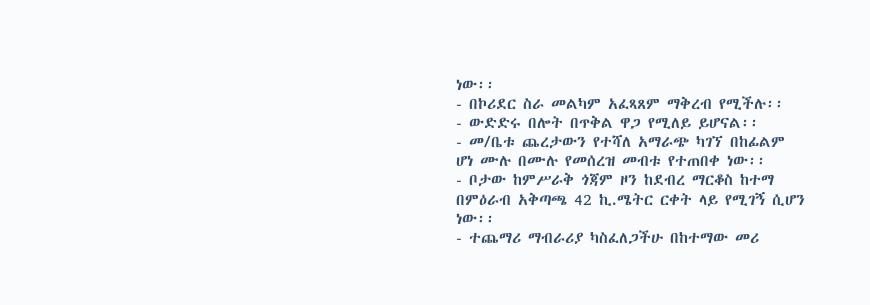ነው፡፡
- በኮሪደር ስራ መልካም አፈጻጸም ማቅረብ የሚችሉ፡፡
- ውድድሩ በሎት በጥቅል ዋጋ የሚለይ ይሆናል፡፡
- መ/ቤቱ ጨረታውን የተሻለ አማራጭ ካገኘ በከፊልም ሆነ ሙሉ በሙሉ የመሰረዝ መብቱ የተጠበቀ ነው፡፡
- ቦታው ከምሥራቅ ጎጃም ዞን ከደብረ ማርቆስ ከተማ በምዕራብ አቅጣጫ 42 ኪ.ሜትር ርቀት ላይ የሚገኝ ሲሆን ነው፡፡
- ተጨማሪ ማብራሪያ ካስፈለጋችሁ በከተማው መሪ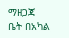ማዘጋጃ ቤት በአካል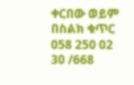ቀርበው ወይም በስልክ ቁጥር 058 250 02 30 /668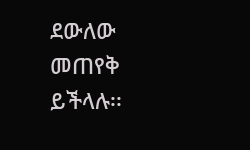ደውለው መጠየቅ ይችላሉ፡፡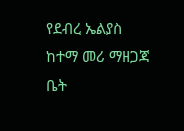የደብረ ኤልያስ ከተማ መሪ ማዘጋጃ ቤት